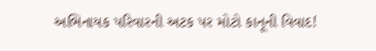અભિનાયક પરિવારની અટક પર મોટો કાનૂની વિવાદ!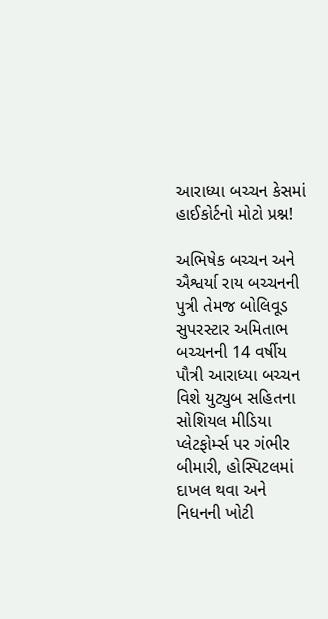આરાધ્યા બચ્ચન કેસમાં હાઈકોર્ટનો મોટો પ્રશ્ન!

અભિષેક બચ્ચન અને ઐશ્વર્યા રાય બચ્ચનની પુત્રી તેમજ બોલિવૂડ સુપરસ્ટાર અમિતાભ બચ્ચનની 14 વર્ષીય પૌત્રી આરાધ્યા બચ્ચન વિશે યુટ્યુબ સહિતના સોશિયલ મીડિયા પ્લેટફોર્મ્સ પર ગંભીર બીમારી, હોસ્પિટલમાં દાખલ થવા અને નિધનની ખોટી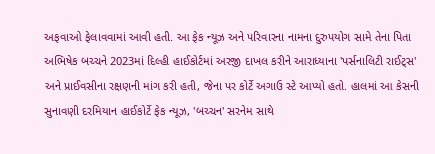અફવાઓ ફેલાવવામાં આવી હતી. આ ફેક ન્યૂઝ અને પરિવારના નામના દુરુપયોગ સામે તેના પિતા અભિષેક બચ્ચને 2023માં દિલ્હી હાઈકોર્ટમાં અરજી દાખલ કરીને આરાધ્યાના 'પર્સનાલિટી રાઈટ્સ' અને પ્રાઈવસીના રક્ષણની માંગ કરી હતી, જેના પર કોર્ટે અગાઉ સ્ટે આપ્યો હતો. હાલમાં આ કેસની સુનાવણી દરમિયાન હાઈકોર્ટે ફેક ન્યૂઝ, 'બચ્ચન' સરનેમ સાથે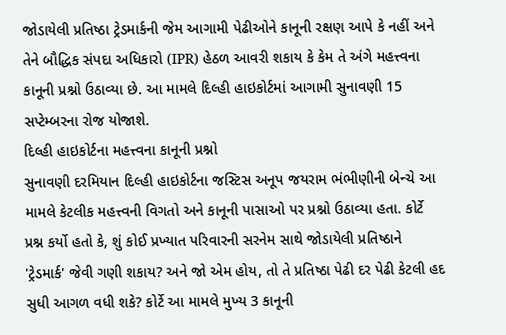જોડાયેલી પ્રતિષ્ઠા ટ્રેડમાર્કની જેમ આગામી પેઢીઓને કાનૂની રક્ષણ આપે કે નહીં અને તેને બૌદ્ધિક સંપદા અધિકારો (IPR) હેઠળ આવરી શકાય કે કેમ તે અંગે મહત્ત્વના કાનૂની પ્રશ્નો ઉઠાવ્યા છે. આ મામલે દિલ્હી હાઇકોર્ટમાં આગામી સુનાવણી 15 સપ્ટેમ્બરના રોજ યોજાશે.
દિલ્હી હાઇકોર્ટના મહત્ત્વના કાનૂની પ્રશ્નો
સુનાવણી દરમિયાન દિલ્હી હાઇકોર્ટના જસ્ટિસ અનૂપ જયરામ ભંભીણીની બેન્ચે આ મામલે કેટલીક મહત્ત્વની વિગતો અને કાનૂની પાસાઓ પર પ્રશ્નો ઉઠાવ્યા હતા. કોર્ટે પ્રશ્ન કર્યો હતો કે, શું કોઈ પ્રખ્યાત પરિવારની સરનેમ સાથે જોડાયેલી પ્રતિષ્ઠાને 'ટ્રેડમાર્ક' જેવી ગણી શકાય? અને જો એમ હોય, તો તે પ્રતિષ્ઠા પેઢી દર પેઢી કેટલી હદ સુધી આગળ વધી શકે? કોર્ટે આ મામલે મુખ્ય 3 કાનૂની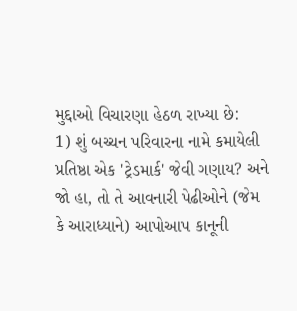મુદ્દાઓ વિચારણા હેઠળ રાખ્યા છે:
1) શું બચ્ચન પરિવારના નામે કમાયેલી પ્રતિષ્ઠા એક 'ટ્રેડમાર્ક' જેવી ગણાય? અને જો હા, તો તે આવનારી પેઢીઓને (જેમ કે આરાધ્યાને) આપોઆપ કાનૂની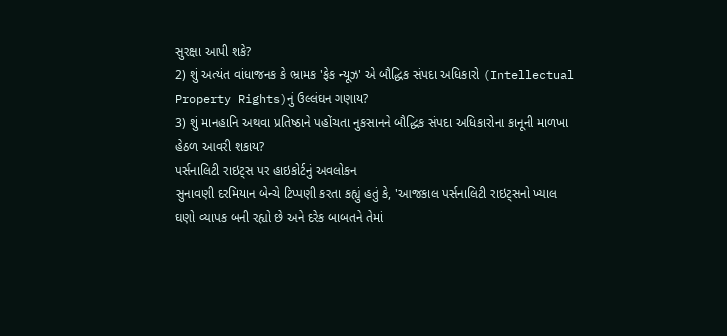સુરક્ષા આપી શકે?
2) શું અત્યંત વાંધાજનક કે ભ્રામક 'ફેક ન્યૂઝ' એ બૌદ્ધિક સંપદા અધિકારો (Intellectual Property Rights)નું ઉલ્લંઘન ગણાય?
3) શું માનહાનિ અથવા પ્રતિષ્ઠાને પહોંચતા નુકસાનને બૌદ્ધિક સંપદા અધિકારોના કાનૂની માળખા હેઠળ આવરી શકાય?
પર્સનાલિટી રાઇટ્સ પર હાઇકોર્ટનું અવલોકન
સુનાવણી દરમિયાન બેન્ચે ટિપ્પણી કરતા કહ્યું હતું કે, 'આજકાલ પર્સનાલિટી રાઇટ્સનો ખ્યાલ ઘણો વ્યાપક બની રહ્યો છે અને દરેક બાબતને તેમાં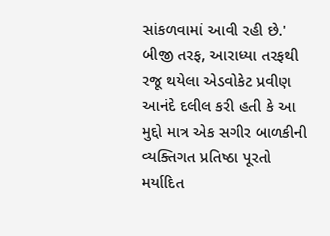સાંકળવામાં આવી રહી છે.' બીજી તરફ, આરાધ્યા તરફથી રજૂ થયેલા એડવોકેટ પ્રવીણ આનંદે દલીલ કરી હતી કે આ મુદ્દો માત્ર એક સગીર બાળકીની વ્યક્તિગત પ્રતિષ્ઠા પૂરતો મર્યાદિત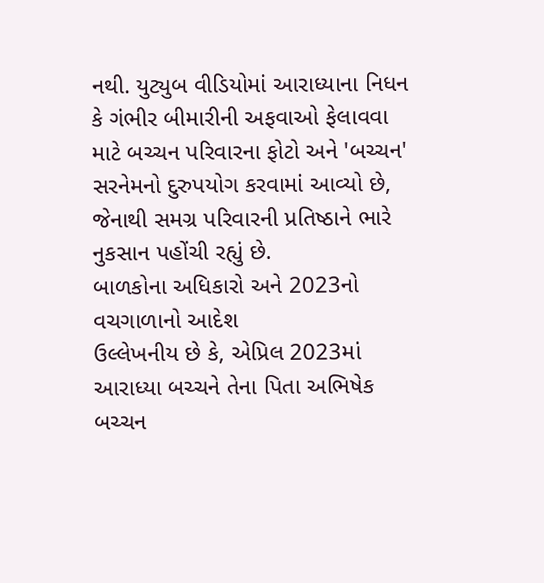નથી. યુટ્યુબ વીડિયોમાં આરાધ્યાના નિધન કે ગંભીર બીમારીની અફવાઓ ફેલાવવા માટે બચ્ચન પરિવારના ફોટો અને 'બચ્ચન' સરનેમનો દુરુપયોગ કરવામાં આવ્યો છે, જેનાથી સમગ્ર પરિવારની પ્રતિષ્ઠાને ભારે નુકસાન પહોંચી રહ્યું છે.
બાળકોના અધિકારો અને 2023નો વચગાળાનો આદેશ
ઉલ્લેખનીય છે કે, એપ્રિલ 2023માં આરાધ્યા બચ્ચને તેના પિતા અભિષેક બચ્ચન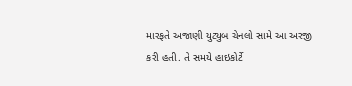મારફતે અજાણી યુટ્યુબ ચેનલો સામે આ અરજી કરી હતી. તે સમયે હાઇકોર્ટે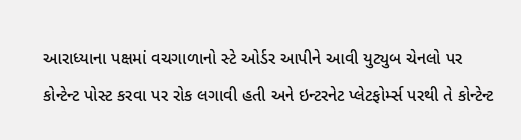આરાધ્યાના પક્ષમાં વચગાળાનો સ્ટે ઓર્ડર આપીને આવી યુટ્યુબ ચેનલો પર કોન્ટેન્ટ પોસ્ટ કરવા પર રોક લગાવી હતી અને ઇન્ટરનેટ પ્લેટફોર્મ્સ પરથી તે કોન્ટેન્ટ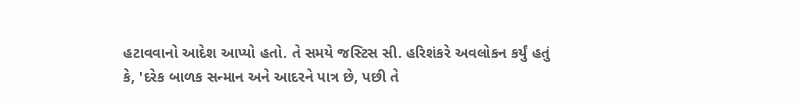હટાવવાનો આદેશ આપ્યો હતો. તે સમયે જસ્ટિસ સી. હરિશંકરે અવલોકન કર્યું હતું કે, 'દરેક બાળક સન્માન અને આદરને પાત્ર છે, પછી તે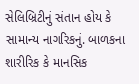સેલિબ્રિટીનું સંતાન હોય કે સામાન્ય નાગરિકનું. બાળકના શારીરિક કે માનસિક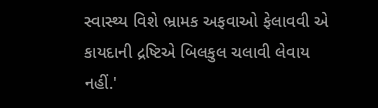સ્વાસ્થ્ય વિશે ભ્રામક અફવાઓ ફેલાવવી એ કાયદાની દ્રષ્ટિએ બિલકુલ ચલાવી લેવાય નહીં.'